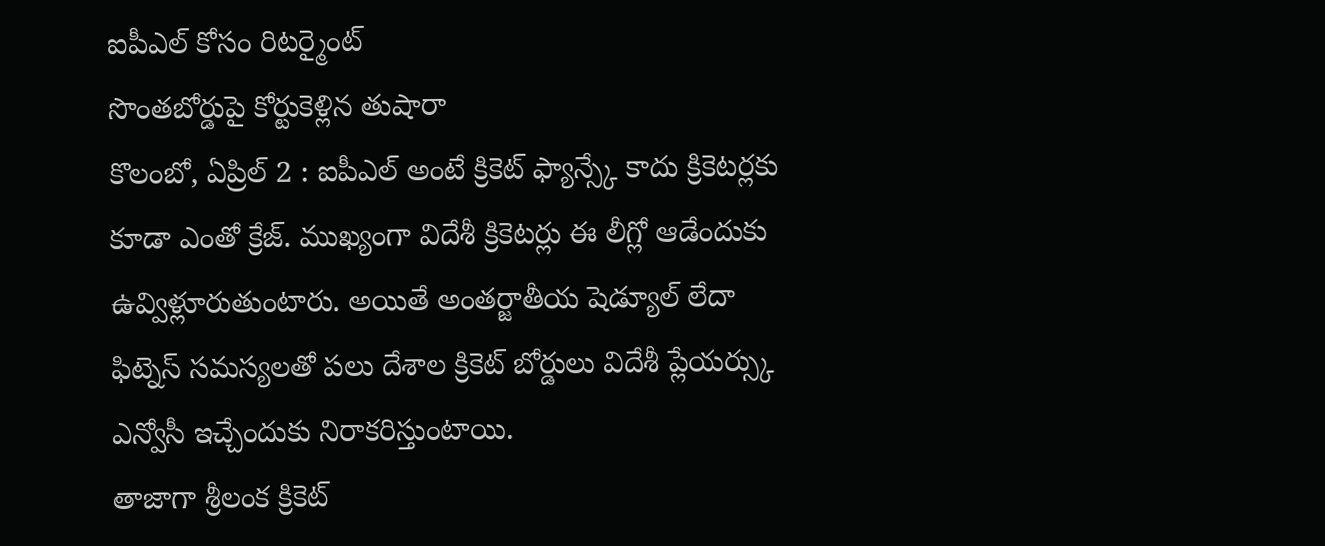ఐపీఎల్ కోసం రిటర్మైంట్
సొంతబోర్డుపై కోర్టుకెళ్లిన తుషారా
కొలంబో, ఏప్రిల్ 2 : ఐపీఎల్ అంటే క్రికెట్ ఫ్యాన్స్కే కాదు క్రికెటర్లకు కూడా ఎంతో క్రేజ్. ముఖ్యంగా విదేశీ క్రికెటర్లు ఈ లీగ్లో ఆడేందుకు ఉవ్విళ్లూరుతుంటారు. అయితే అంతర్జాతీయ షెడ్యూల్ లేదా ఫిట్నెస్ సమస్యలతో పలు దేశాల క్రికెట్ బోర్డులు విదేశీ ప్లేయర్స్కు ఎన్వోసీ ఇచ్చేందుకు నిరాకరిస్తుంటాయి.
తాజాగా శ్రీలంక క్రికెట్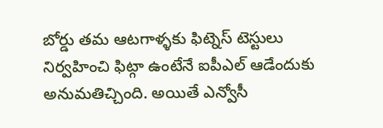బోర్డు తమ ఆటగాళ్ళకు ఫిట్నెస్ టెస్టులు నిర్వహించి ఫిట్గా ఉంటేనే ఐపీఎల్ ఆడేందుకు అనుమతిచ్చింది. అయితే ఎన్వోసీ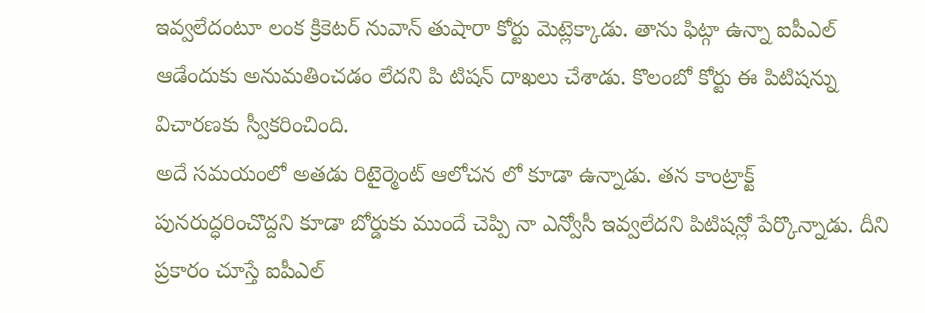ఇవ్వలేదంటూ లంక క్రికెటర్ నువాన్ తుషారా కోర్టు మెట్లెక్కాడు. తాను ఫిట్గా ఉన్నా ఐపీఎల్ ఆడేందుకు అనుమతించడం లేదని పి టిషన్ దాఖలు చేశాడు. కొలంబో కోర్టు ఈ పిటిషన్ను విచారణకు స్వీకరించింది.
అదే సమయంలో అతడు రిటైర్మెంట్ ఆలోచన లో కూడా ఉన్నాడు. తన కాంట్రాక్ట్ పునరుద్ధరించొద్దని కూడా బోర్డుకు ముందే చెప్పి నా ఎన్వోసీ ఇవ్వలేదని పిటిషన్లో పేర్కొన్నాడు. దీని ప్రకారం చూస్తే ఐపీఎల్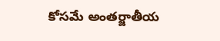కోసమే అంతర్జాతీయ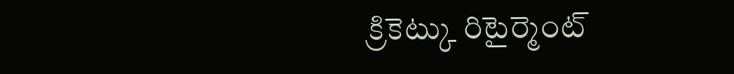క్రికెట్కు రిటైర్మెంట్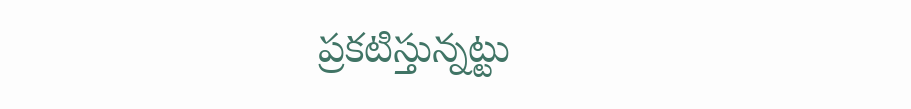ప్రకటిస్తున్నట్టు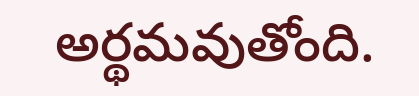అర్థమవుతోంది.